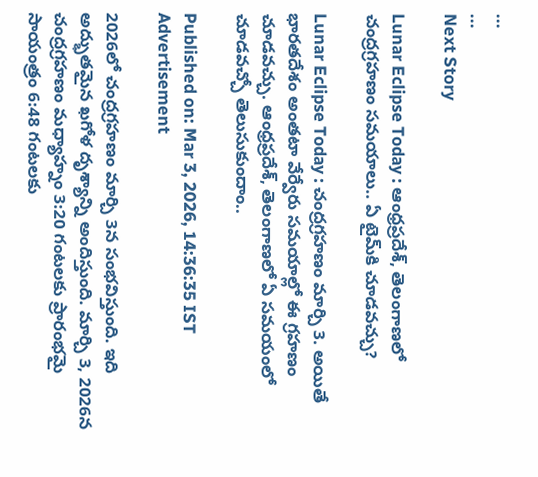...
...
Next Story

Lunar Eclipse Today : ఆంధ్రప్రదేశ్, తెలంగాణలో చంద్రగ్రహణం సమయాలు.. ఏ టైమ్‌కి చూడవచ్చు?

Lunar Eclipse Today : చంద్రగ్రహణం మార్చి 3. అయితే భారతదేశం అంతటా వేర్వేరు సమయాల్లో ఈ గ్రహణం చూడవచ్చు. ఆంధ్రప్రదేశ్, తెలంగాణలో ఏ సమయంలో చూడవచ్చో తెలుసుకుందాం..

Published on: Mar 3, 2026, 14:36:35 IST
Advertisement

2026లో చంద్రగ్రహణం మార్చి 3న సంభవిస్తుంది. ఇది అద్భుతమైన ఖగోళ దృశ్యాన్ని అందిస్తుంది. మార్చి 3, 2026న చంద్రగ్రహణం మధ్యాహ్నం 3:20 గంటలకు ప్రారంభమై సాయంత్రం 6:48 గంటలకు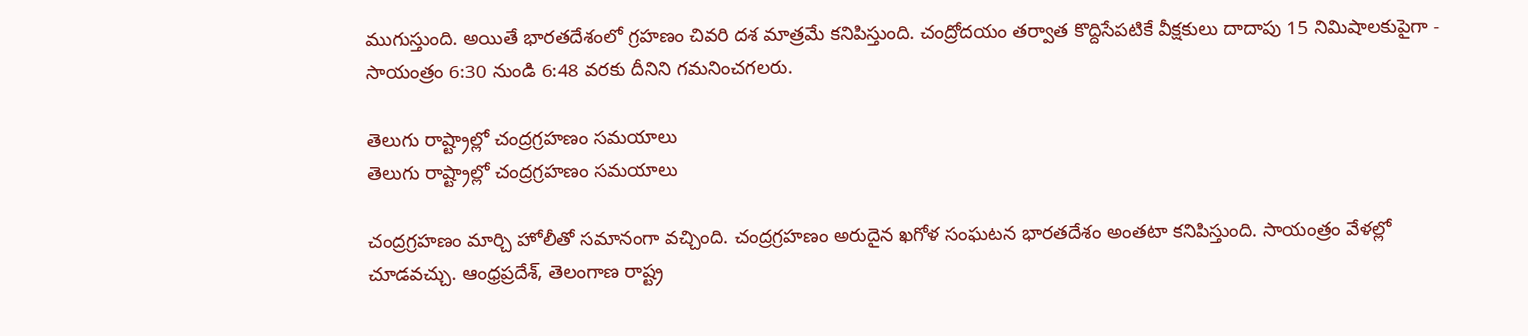ముగుస్తుంది. అయితే భారతదేశంలో గ్రహణం చివరి దశ మాత్రమే కనిపిస్తుంది. చంద్రోదయం తర్వాత కొద్దిసేపటికే వీక్షకులు దాదాపు 15 నిమిషాలకుపైగా - సాయంత్రం 6:30 నుండి 6:48 వరకు దీనిని గమనించగలరు.

తెలుగు రాష్ట్రాల్లో చంద్రగ్రహణం సమయాలు
తెలుగు రాష్ట్రాల్లో చంద్రగ్రహణం సమయాలు

చంద్రగ్రహణం మార్చి హోలీతో సమానంగా వచ్చింది. చంద్రగ్రహణం అరుదైన ఖగోళ సంఘటన భారతదేశం అంతటా కనిపిస్తుంది. సాయంత్రం వేళల్లో చూడవచ్చు. ఆంధ్రప్రదేశ్, తెలంగాణ రాష్ట్ర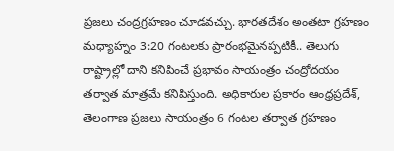ప్రజలు చంద్రగ్రహణం చూడవచ్చు. భారతదేశం అంతటా గ్రహణం మధ్యాహ్నం 3:20 గంటలకు ప్రారంభమైనప్పటికీ.. తెలుగు రాష్ట్రాల్లో దాని కనిపించే ప్రభావం సాయంత్రం చంద్రోదయం తర్వాత మాత్రమే కనిపిస్తుంది. అధికారుల ప్రకారం ఆంధ్రప్రదేశ్, తెలంగాణ ప్రజలు సాయంత్రం 6 గంటల తర్వాత గ్రహణం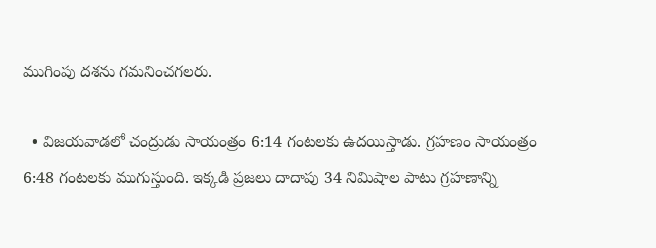ముగింపు దశను గమనించగలరు.

  • విజయవాడలో చంద్రుడు సాయంత్రం 6:14 గంటలకు ఉదయిస్తాడు. గ్రహణం సాయంత్రం 6:48 గంటలకు ముగుస్తుంది. ఇక్కడి ప్రజలు దాదాపు 34 నిమిషాల పాటు గ్రహణాన్ని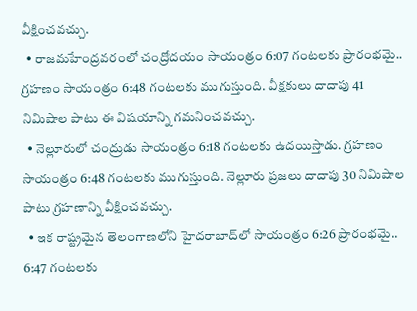వీక్షించవచ్చు.
  • రాజమహేంద్రవరంలో చంద్రోదయం సాయంత్రం 6:07 గంటలకు ప్రారంభమై.. గ్రహణం సాయంత్రం 6:48 గంటలకు ముగుస్తుంది. వీక్షకులు దాదాపు 41 నిమిషాల పాటు ఈ విషయాన్ని గమనించవచ్చు.
  • నెల్లూరులో చంద్రుడు సాయంత్రం 6:18 గంటలకు ఉదయిస్తాడు. గ్రహణం సాయంత్రం 6:48 గంటలకు ముగుస్తుంది. నెల్లూరు ప్రజలు దాదాపు 30 నిమిషాల పాటు గ్రహణాన్ని వీక్షించవచ్చు.
  • ఇక రాష్ట్రమైన తెలంగాణలోని హైదరాబాద్‌లో సాయంత్రం 6:26 ప్రారంభమై.. 6:47 గంటలకు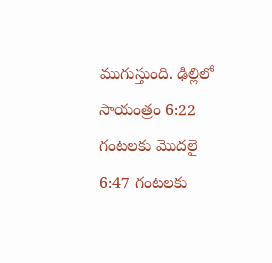ముగుస్తుంది. ఢిల్లిలో సాయంత్రం 6:22 గంటలకు మెుదలై 6:47 గంటలకు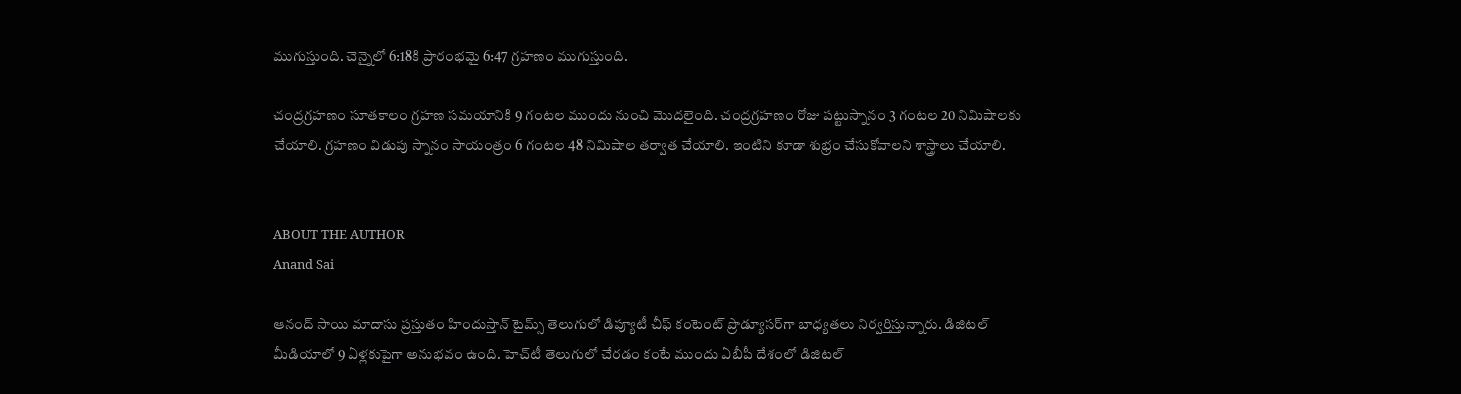ముగుస్తుంది. చెన్నైలో 6:18కి ప్రారంభమై 6:47 గ్రహణం ముగుస్తుంది.

చంద్రగ్రహణం సూతకాలం గ్రహణ సమయానికి 9 గంటల ముందు నుంచి మెుదలైంది. చంద్రగ్రహణం రోజు పట్టుస్నానం 3 గంటల 20 నిమిషాలకు చేయాలి. గ్రహణం విడుపు స్నానం సాయంత్రం 6 గంటల 48 నిమిషాల తర్వాత చేయాలి. ఇంటిని కూడా శుభ్రం చేసుకోవాలని శాస్త్రాలు చేయాలి.


ABOUT THE AUTHOR
Anand Sai

ఆనంద్ సాయి మాదాసు ప్రస్తుతం హిందుస్తాన్ టైమ్స్ తెలుగులో డిప్యూటీ చీఫ్ కంటెంట్ ప్రొడ్యూసర్‌గా బాధ్యతలు నిర్వర్తిస్తున్నారు. డిజిటల్ మీడియాలో 9 ఏళ్లకుపైగా అనుభవం ఉంది. హెచ్‌టీ తెలుగులో చేరడం కంటే ముందు ఏబీపీ దేశంలో డిజిటల్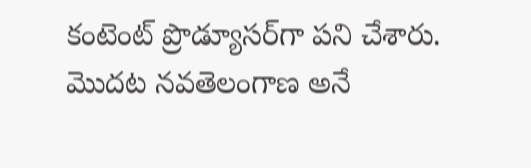కంటెంట్ ప్రొడ్యూసర్‌గా పని చేశారు. మెుదట నవతెలంగాణ అనే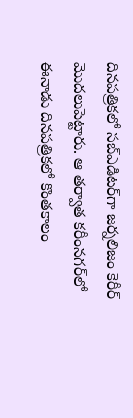దినపత్రికలో సబ్ఎడిటర్‌గా జర్నలిజం కెరీర్ మెుదలుపెట్టారు. ఆ తర్వాత కరీంనగర్‌లో ఈనాడు దినపత్రికలో కొంతకాలం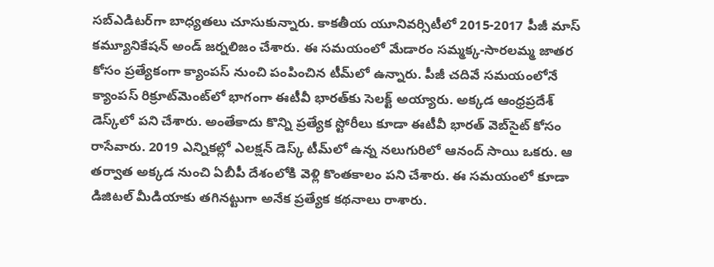సబ్‌ఎడిటర్‌గా బాధ్యతలు చూసుకున్నారు. కాకతీయ యూనివర్సిటీలో 2015-2017 పీజీ మాస్ కమ్యూనికేషన్ అండ్ జర్నలిజం చేశారు. ఈ సమయంలో మేడారం సమ్మక్క-సారలమ్మ జాతర కోసం ప్రత్యేకంగా క్యాంపస్ నుంచి పంపించిన టీమ్‌లో ఉన్నారు. పీజీ చదివే సమయంలోనే క్యాంపస్ రిక్రూట్‌మెంట్‌లో భాగంగా ఈటీవీ భారత్‌కు సెలక్ట్ అయ్యారు. అక్కడ ఆంధ్రప్రదేశ్‌ డెస్క్‌లో పని చేశారు. అంతేకాదు కొన్ని ప్రత్యేక స్టోరీలు కూడా ఈటీవీ భారత్ వెబ్‌సైట్ కోసం రాసేవారు. 2019 ఎన్నికల్లో ఎలక్షన్ డెస్క్‌ టీమ్‌లో ఉన్న నలుగురిలో ఆనంద్ సాయి ఒకరు. ఆ తర్వాత అక్కడ నుంచి ఏబీపీ దేశంలోకి వెళ్లి కొంతకాలం పని చేశారు. ఈ సమయంలో కూడా డిజిటల్ మీడియాకు తగినట్టుగా అనేక ప్రత్యేక కథనాలు రాశారు.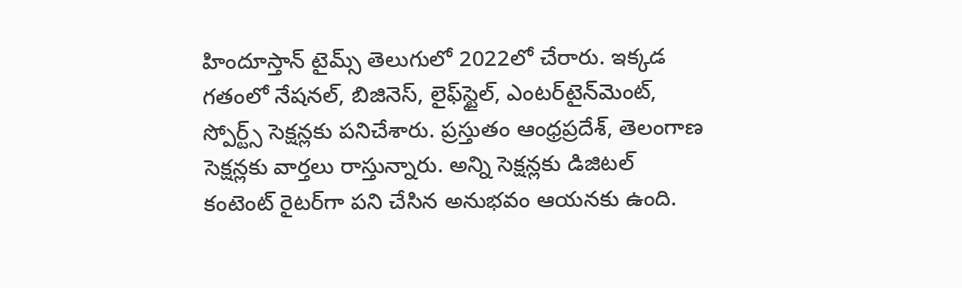హిందూస్తాన్ టైమ్స్‌ తెలుగులో 2022లో చేరారు. ఇక్కడ గతంలో నేషనల్, బిజినెస్, లైఫ్‌స్టైల్, ఎంటర్‌టైన్‌మెంట్‌, స్పోర్ట్స్‌ సెక్షన్లకు పనిచేశారు. ప్రస్తుతం ఆంధ్రప్రదేశ్, తెలంగాణ సెక్షన్లకు వార్తలు రాస్తున్నారు. అన్ని సెక్షన్లకు డిజిటల్ కంటెంట్ రైటర్‌గా పని చేసిన అనుభవం ఆయనకు ఉంది.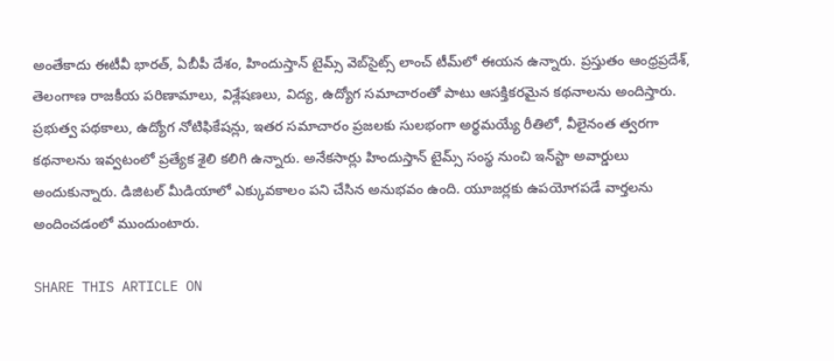అంతేకాదు ఈటీవీ భారత్, ఏబీపీ దేశం, హిందుస్తాన్ టైమ్స్ వెబ్‌సైట్స్ లాంచ్ టీమ్‌లో ఈయన ఉన్నారు. ప్రస్తుతం ఆంధ్రప్రదేశ్, తెలంగాణ రాజకీయ పరిణామాలు, విశ్లేషణలు, విద్య, ఉద్యోగ సమాచారంతో పాటు ఆసక్తికరమైన కథనాలను అందిస్తారు. ప్రభుత్వ పథకాలు, ఉద్యోగ నోటిఫికేషన్లు, ఇతర సమాచారం ప్రజలకు సులభంగా అర్థమయ్యే రీతిలో, వీలైనంత త్వరగా కథనాలను ఇవ్వటంలో ప్రత్యేక శైలి కలిగి ఉన్నారు. అనేకసార్లు హిందుస్తాన్ టైమ్స్ సంస్థ నుంచి ఇన్‌స్టా అవార్డులు అందుకున్నారు. డిజిటల్ మీడియాలో ఎక్కువకాలం పని చేసిన అనుభవం ఉంది. యూజర్లకు ఉపయోగపడే వార్తలను అందించడంలో ముందుంటారు.

SHARE THIS ARTICLE ON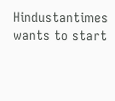Hindustantimes wants to start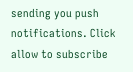sending you push notifications. Click allow to subscribe